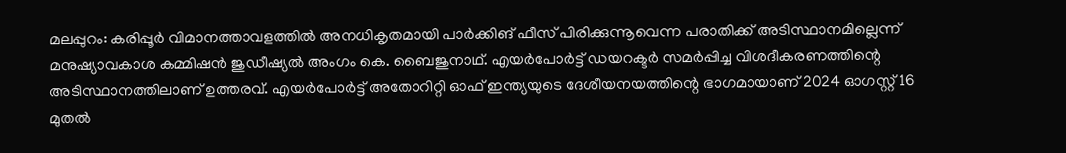മലപ്പുറം: കരിപ്പൂർ വിമാനത്താവളത്തിൽ അനധികൃതമായി പാർക്കിങ് ഫീസ് പിരിക്കുന്നൂവെന്ന പരാതിക്ക് അടിസ്ഥാനമില്ലെന്ന് മനുഷ്യാവകാശ കമ്മിഷൻ ജുഡീഷ്യൽ അംഗം കെ. ബൈജുനാഥ്. എയർപോർട്ട് ഡയറക്ടർ സമർപ്പിച്ച വിശദീകരണത്തിന്റെ അടിസ്ഥാനത്തിലാണ് ഉത്തരവ്. എയർപോർട്ട് അതോറിറ്റി ഓഫ് ഇന്ത്യയുടെ ദേശീയനയത്തിന്റെ ഭാഗമായാണ് 2024 ഓഗസ്റ്റ് 16 മുതൽ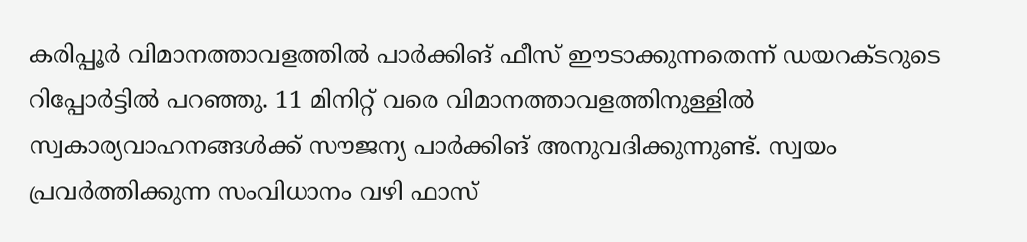കരിപ്പൂർ വിമാനത്താവളത്തിൽ പാർക്കിങ് ഫീസ് ഈടാക്കുന്നതെന്ന് ഡയറക്ടറുടെ റിപ്പോർട്ടിൽ പറഞ്ഞു. 11 മിനിറ്റ് വരെ വിമാനത്താവളത്തിനുള്ളിൽ സ്വകാര്യവാഹനങ്ങൾക്ക് സൗജന്യ പാർക്കിങ് അനുവദിക്കുന്നുണ്ട്. സ്വയം പ്രവർത്തിക്കുന്ന സംവിധാനം വഴി ഫാസ്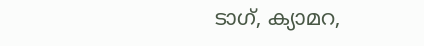ടാഗ്, ക്യാമറ,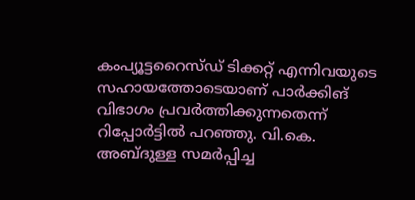കംപ്യൂട്ടറൈസ്ഡ് ടിക്കറ്റ് എന്നിവയുടെ സഹായത്തോടെയാണ് പാർക്കിങ് വിഭാഗം പ്രവർത്തിക്കുന്നതെന്ന് റിപ്പോർട്ടിൽ പറഞ്ഞു. വി.കെ. അബ്ദുള്ള സമർപ്പിച്ച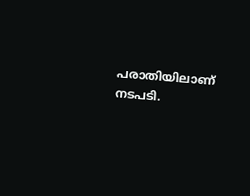പരാതിയിലാണ് നടപടി.